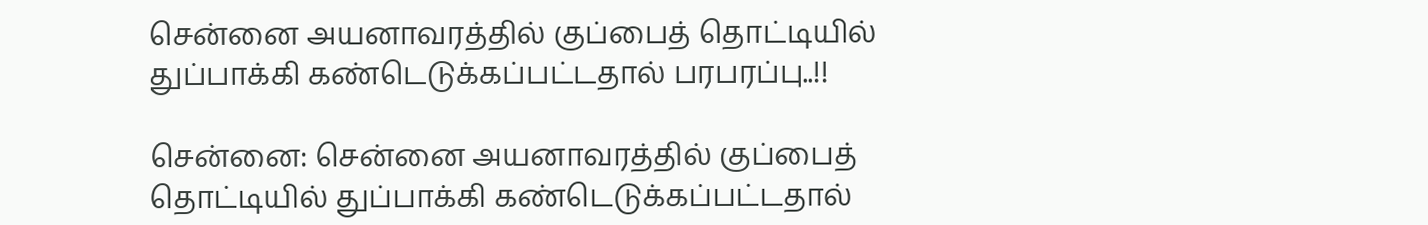சென்னை அயனாவரத்தில் குப்பைத் தொட்டியில் துப்பாக்கி கண்டெடுக்கப்பட்டதால் பரபரப்பு..!!

சென்னை: சென்னை அயனாவரத்தில் குப்பைத் தொட்டியில் துப்பாக்கி கண்டெடுக்கப்பட்டதால்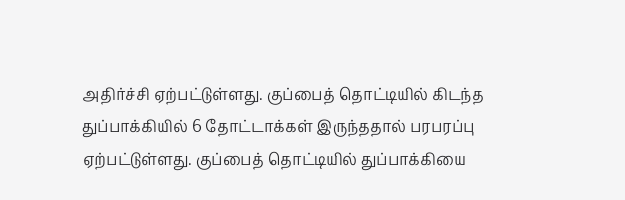அதிர்ச்சி ஏற்பட்டுள்ளது. குப்பைத் தொட்டியில் கிடந்த துப்பாக்கியில் 6 தோட்டாக்கள் இருந்ததால் பரபரப்பு ஏற்பட்டுள்ளது. குப்பைத் தொட்டியில் துப்பாக்கியை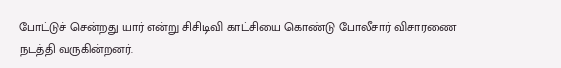போட்டுச் சென்றது யார் என்று சிசிடிவி காட்சியை கொண்டு போலீசார் விசாரணை நடத்தி வருகின்றனர்.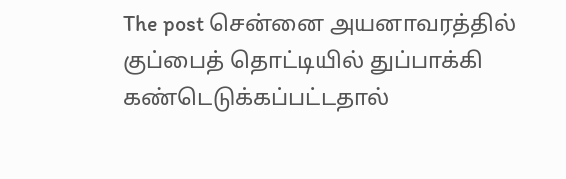The post சென்னை அயனாவரத்தில் குப்பைத் தொட்டியில் துப்பாக்கி கண்டெடுக்கப்பட்டதால்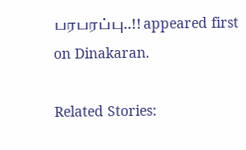பரபரப்பு..!! appeared first on Dinakaran.

Related Stories: